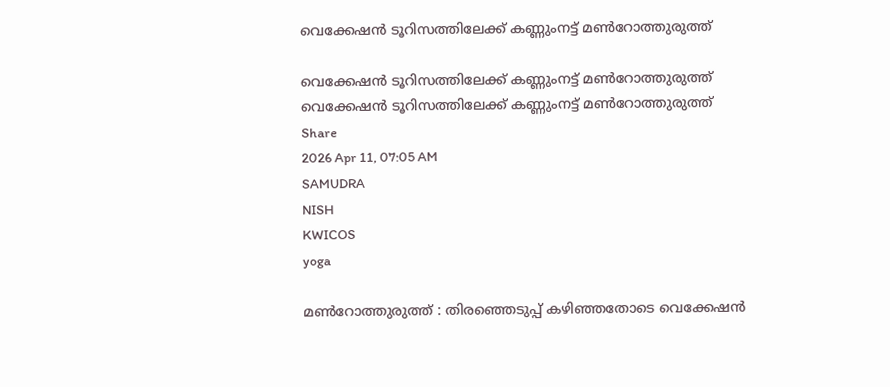വെക്കേഷൻ ടൂറിസത്തിലേക്ക് കണ്ണുംനട്ട് മൺറോത്തുരുത്ത്

വെക്കേഷൻ ടൂറിസത്തിലേക്ക് കണ്ണുംനട്ട് മൺറോത്തുരുത്ത്
വെക്കേഷൻ ടൂറിസത്തിലേക്ക് കണ്ണുംനട്ട് മൺറോത്തുരുത്ത്
Share
2026 Apr 11, 07:05 AM
SAMUDRA
NISH
KWICOS
yoga

മൺറോത്തുരുത്ത് : തിരഞ്ഞെടുപ്പ് കഴിഞ്ഞതോടെ വെക്കേഷൻ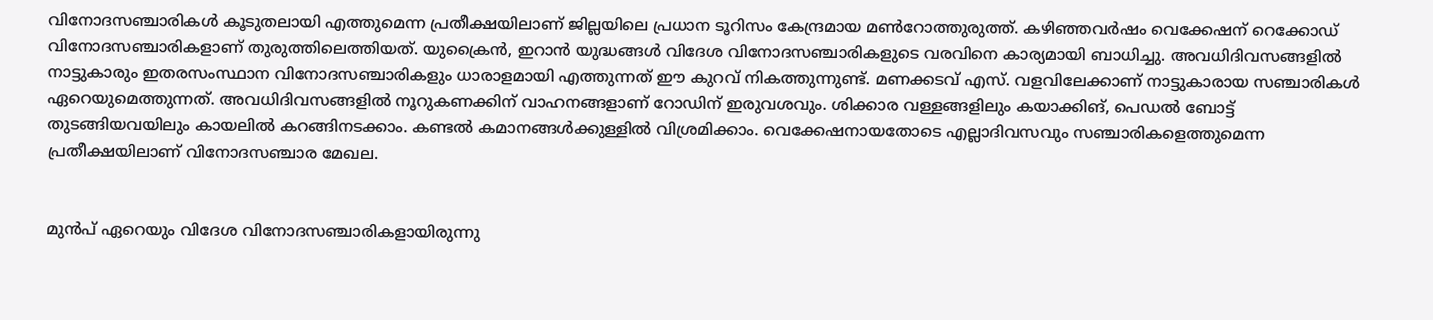വിനോദസഞ്ചാരികൾ കൂടുതലായി എത്തുമെന്ന പ്രതീക്ഷയിലാണ് ജില്ലയിലെ പ്രധാന ടൂറിസം കേന്ദ്രമായ മൺറോത്തുരുത്ത്. കഴിഞ്ഞവർഷം വെക്കേഷന് റെക്കോഡ് വിനോദസഞ്ചാരികളാണ് തുരുത്തിലെത്തിയത്. യുക്രൈൻ, ഇറാൻ യുദ്ധങ്ങൾ വിദേശ വിനോദസഞ്ചാരികളുടെ വരവിനെ കാര്യമായി ബാധിച്ചു. അവധിദിവസങ്ങളിൽ നാട്ടുകാരും ഇതരസംസ്ഥാന വിനോദസഞ്ചാരികളും ധാരാളമായി എത്തുന്നത് ഈ കുറവ് നികത്തുന്നുണ്ട്. മണക്കടവ് എസ്. വളവിലേക്കാണ് നാട്ടുകാരായ സഞ്ചാരികൾ ഏറെയുമെത്തുന്നത്. അവധിദിവസങ്ങളിൽ നൂറുകണക്കിന് വാഹനങ്ങളാണ് റോഡിന് ഇരുവശവും. ശിക്കാര വള്ളങ്ങളിലും കയാക്കിങ്, പെഡൽ ബോട്ട് തുടങ്ങിയവയിലും കായലിൽ കറങ്ങിനടക്കാം. കണ്ടൽ കമാനങ്ങൾക്കുള്ളിൽ വിശ്രമിക്കാം. വെക്കേഷനായതോടെ എല്ലാദിവസവും സഞ്ചാരികളെത്തുമെന്ന പ്രതീക്ഷയിലാണ് വിനോദസഞ്ചാര മേഖല.


മുൻപ് ഏറെയും വിദേശ വിനോദസഞ്ചാരികളായിരുന്നു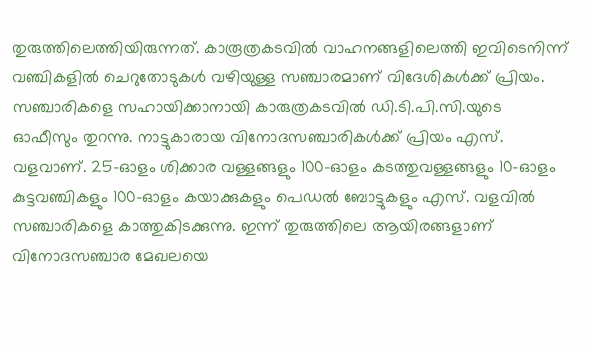തുരുത്തിലെത്തിയിരുന്നത്. കാരൂത്രകടവിൽ വാഹനങ്ങളിലെത്തി ഇവിടെനിന്ന് വഞ്ചികളിൽ ചെറുതോടുകൾ വഴിയുള്ള സഞ്ചാരമാണ് വിദേശികൾക്ക് പ്രിയം. സഞ്ചാരികളെ സഹായിക്കാനായി കാരുത്രകടവിൽ ഡി.ടി.പി.സി.യുടെ ഓഫീസും തുറന്നു. നാട്ടുകാരായ വിനോദസഞ്ചാരികൾക്ക് പ്രിയം എസ്. വളവാണ്. 25-ഓളം ശിക്കാര വള്ളങ്ങളും 100-ഓളം കടത്തുവള്ളങ്ങളും 10-ഓളം കുട്ടവഞ്ചികളും 100-ഓളം കയാക്കുകളും പെഡൽ ബോട്ടുകളും എസ്. വളവിൽ സഞ്ചാരികളെ കാത്തുകിടക്കുന്നു. ഇന്ന് തുരുത്തിലെ ആയിരങ്ങളാണ് വിനോദസഞ്ചാര മേഖലയെ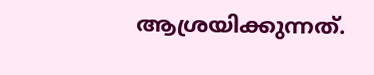ആശ്രയിക്കുന്നത്.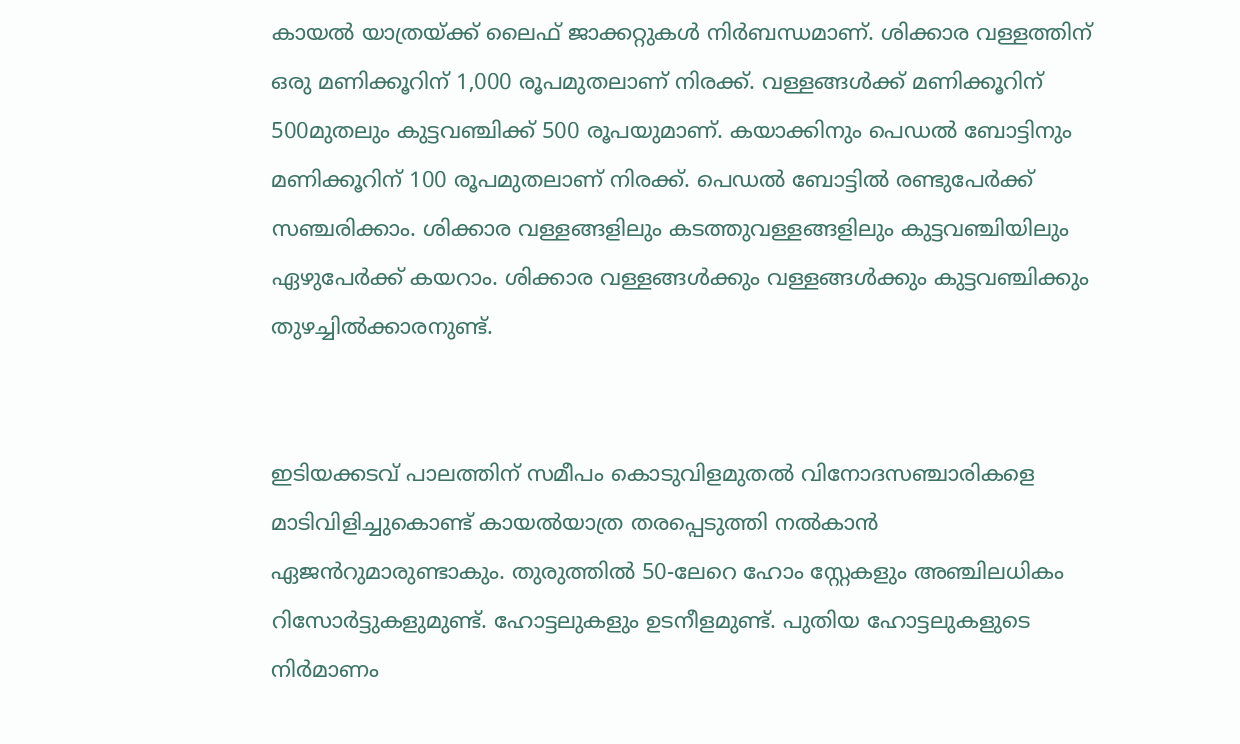കായൽ യാത്രയ്ക്ക് ലൈഫ് ജാക്കറ്റുകൾ നിർബന്ധമാണ്. ശിക്കാര വള്ളത്തിന് ഒരു മണിക്കൂറിന് 1,000 രൂപമുതലാണ് നിരക്ക്. വള്ളങ്ങൾക്ക് മണിക്കൂറിന് 500മുതലും കുട്ടവഞ്ചിക്ക് 500 രൂപയുമാണ്. കയാക്കിനും പെഡൽ ബോട്ടിനും മണിക്കൂറിന് 100 രൂപമുതലാണ് നിരക്ക്. പെഡൽ ബോട്ടിൽ രണ്ടുപേർക്ക് സഞ്ചരിക്കാം. ശിക്കാര വള്ളങ്ങളിലും കടത്തുവള്ളങ്ങളിലും കുട്ടവഞ്ചിയിലും ഏഴുപേർക്ക് കയറാം. ശിക്കാര വള്ളങ്ങൾക്കും വള്ളങ്ങൾക്കും കുട്ടവഞ്ചിക്കും തുഴച്ചിൽക്കാരനുണ്ട്.


ഇടിയക്കടവ് പാലത്തിന് സമീപം കൊടുവിളമുതൽ വിനോദസഞ്ചാരികളെ മാടിവിളിച്ചുകൊണ്ട് കായൽയാത്ര തരപ്പെടുത്തി നൽകാൻ ഏജൻറുമാരുണ്ടാകും. തുരുത്തിൽ 50-ലേറെ ഹോം സ്റ്റേകളും അഞ്ചിലധികം റിസോർട്ടുകളുമുണ്ട്. ഹോട്ടലുകളും ഉടനീളമുണ്ട്. പുതിയ ഹോട്ടലുകളുടെ നിർമാണം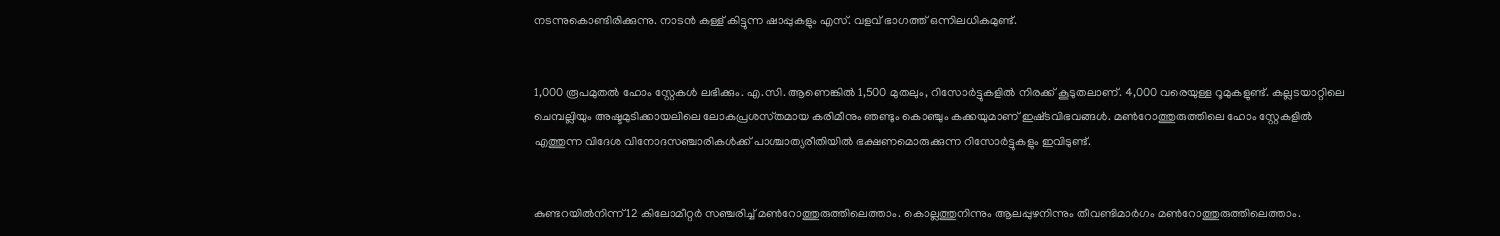നടന്നുകൊണ്ടിരിക്കുന്നു. നാടൻ കള്ള് കിട്ടുന്ന ഷാപ്പുകളും എസ്. വളവ് ഭാഗത്ത് ഒന്നിലധികമുണ്ട്.


1,000 രൂപമുതൽ ഹോം സ്റ്റേകൾ ലഭിക്കും. എ.സി. ആണെങ്കിൽ 1,500 മുതലും, റിസോർട്ടുകളിൽ നിരക്ക് കൂടുതലാണ്. 4,000 വരെയുള്ള റൂമുകളുണ്ട്. കല്ലടയാറ്റിലെ ചെമ്പല്ലിയും അഷ്ടമുടിക്കായലിലെ ലോകപ്രശസ്‌തമായ കരിമീനും ഞണ്ടും കൊഞ്ചും കക്കയുമാണ് ഇഷ്‌ടവിഭവങ്ങൾ. മൺറോത്തുരുത്തിലെ ഹോം സ്റ്റേകളിൽ എത്തുന്ന വിദേശ വിനോദസഞ്ചാരികൾക്ക് പാശ്ചാത്യരീതിയിൽ ഭക്ഷണമൊരുക്കുന്ന റിസോർട്ടുകളും ഇവിടുണ്ട്.


കുണ്ടറയിൽനിന്ന് 12 കിലോമീറ്റർ സഞ്ചരിച്ച് മൺറോത്തുരുത്തിലെത്താം. കൊല്ലത്തുനിന്നും ആലപ്പുഴനിന്നും തീവണ്ടിമാർഗം മൺറോത്തുരുത്തിലെത്താം.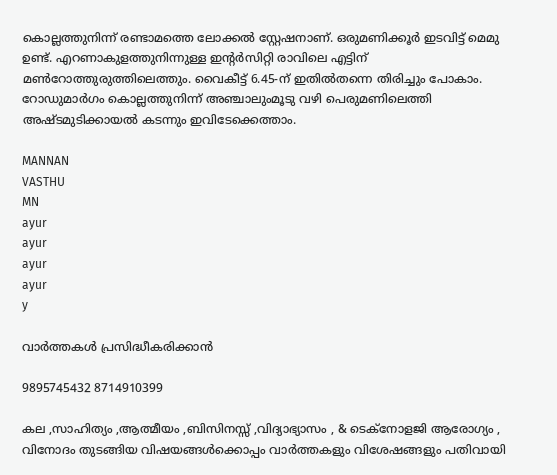കൊല്ലത്തുനിന്ന് രണ്ടാമത്തെ ലോക്കൽ സ്റ്റേഷനാണ്. ഒരുമണിക്കൂർ ഇടവിട്ട് മെമു ഉണ്ട്. എറണാകുളത്തുനിന്നുള്ള ഇന്റർസിറ്റി രാവിലെ എട്ടിന് മൺറോത്തുരുത്തിലെത്തും. വൈകീട്ട് 6.45-ന് ഇതിൽതന്നെ തിരിച്ചും പോകാം. റോഡുമാർഗം കൊല്ലത്തുനിന്ന് അഞ്ചാലുംമൂടു വഴി പെരുമണിലെത്തി അഷ്‌ടമുടിക്കായൽ കടന്നും ഇവിടേക്കെത്താം.

MANNAN
VASTHU
MN
ayur
ayur
ayur
ayur
y

വാർത്തകൾ പ്രസിദ്ധീകരിക്കാൻ

9895745432 8714910399

കല ,സാഹിത്യം ,ആത്മീയം ,ബിസിനസ്സ് ,വിദ്യാഭ്യാസം , & ടെക്‌നോളജി ആരോഗ്യം , വിനോദം തുടങ്ങിയ വിഷയങ്ങൾക്കൊപ്പം വാർത്തകളും വിശേഷങ്ങളും പതിവായി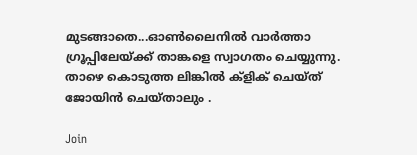മുടങ്ങാതെ...ഓൺലൈനിൽ വാർത്താ ഗ്രൂപ്പിലേയ്ക്ക് താങ്കളെ സ്വാഗതം ചെയ്യുന്നു. താഴെ കൊടുത്ത ലിങ്കിൽ ക്ളിക് ചെയ്‌ത്‌ ജോയിൻ ചെയ്‌താലും .

Join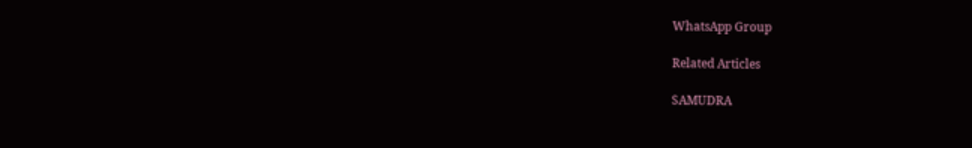WhatsApp Group

Related Articles

SAMUDRA